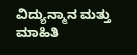ವಿದ್ಯುನ್ಮಾನ ಮತ್ತು ಮಾಹಿತಿ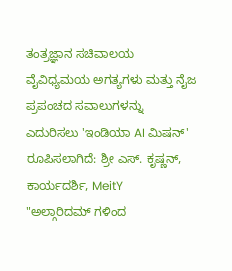ತಂತ್ರಜ್ಞಾನ ಸಚಿವಾಲಯ
ವೈವಿಧ್ಯಮಯ ಅಗತ್ಯಗಳು ಮತ್ತು ನೈಜ ಪ್ರಪಂಚದ ಸವಾಲುಗಳನ್ನು ಎದುರಿಸಲು 'ಇಂಡಿಯಾ AI ಮಿಷನ್' ರೂಪಿಸಲಾಗಿದೆ: ಶ್ರೀ ಎಸ್. ಕೃಷ್ಣನ್, ಕಾರ್ಯದರ್ಶಿ, MeitY
"ಅಲ್ಗಾರಿದಮ್ ಗಳಿಂದ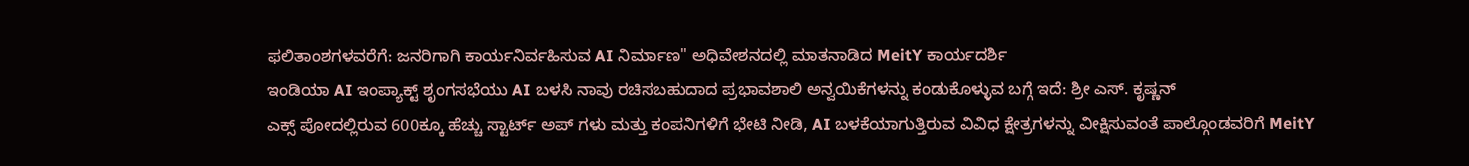ಫಲಿತಾಂಶಗಳವರೆಗೆ: ಜನರಿಗಾಗಿ ಕಾರ್ಯನಿರ್ವಹಿಸುವ AI ನಿರ್ಮಾಣ" ಅಧಿವೇಶನದಲ್ಲಿ ಮಾತನಾಡಿದ MeitY ಕಾರ್ಯದರ್ಶಿ
ಇಂಡಿಯಾ AI ಇಂಪ್ಯಾಕ್ಟ್ ಶೃಂಗಸಭೆಯು AI ಬಳಸಿ ನಾವು ರಚಿಸಬಹುದಾದ ಪ್ರಭಾವಶಾಲಿ ಅನ್ವಯಿಕೆಗಳನ್ನು ಕಂಡುಕೊಳ್ಳುವ ಬಗ್ಗೆ ಇದೆ: ಶ್ರೀ ಎಸ್. ಕೃಷ್ಣನ್
ಎಕ್ಸ್ ಪೋದಲ್ಲಿರುವ 600ಕ್ಕೂ ಹೆಚ್ಚು ಸ್ಟಾರ್ಟ್ ಅಪ್ ಗಳು ಮತ್ತು ಕಂಪನಿಗಳಿಗೆ ಭೇಟಿ ನೀಡಿ, AI ಬಳಕೆಯಾಗುತ್ತಿರುವ ವಿವಿಧ ಕ್ಷೇತ್ರಗಳನ್ನು ವೀಕ್ಷಿಸುವಂತೆ ಪಾಲ್ಗೊಂಡವರಿಗೆ MeitY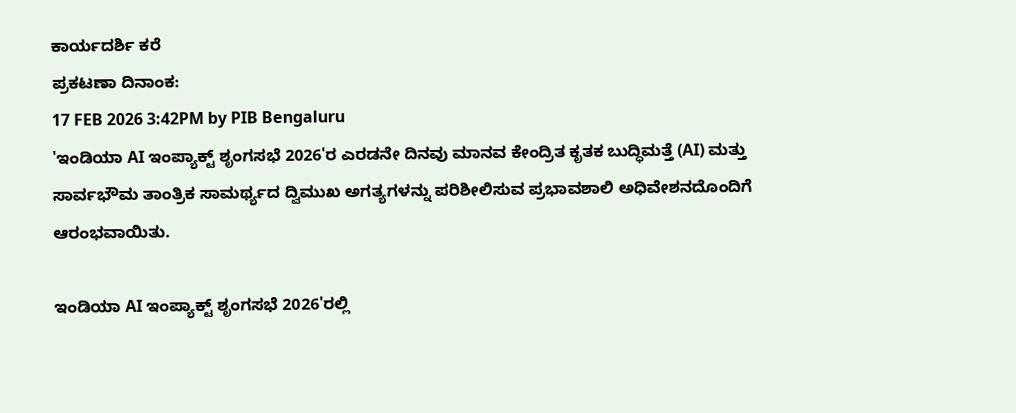ಕಾರ್ಯದರ್ಶಿ ಕರೆ
ಪ್ರಕಟಣಾ ದಿನಾಂಕ:
17 FEB 2026 3:42PM by PIB Bengaluru
'ಇಂಡಿಯಾ AI ಇಂಪ್ಯಾಕ್ಟ್ ಶೃಂಗಸಭೆ 2026'ರ ಎರಡನೇ ದಿನವು ಮಾನವ ಕೇಂದ್ರಿತ ಕೃತಕ ಬುದ್ಧಿಮತ್ತೆ (AI) ಮತ್ತು ಸಾರ್ವಭೌಮ ತಾಂತ್ರಿಕ ಸಾಮರ್ಥ್ಯದ ದ್ವಿಮುಖ ಅಗತ್ಯಗಳನ್ನು ಪರಿಶೀಲಿಸುವ ಪ್ರಭಾವಶಾಲಿ ಅಧಿವೇಶನದೊಂದಿಗೆ ಆರಂಭವಾಯಿತು.

ಇಂಡಿಯಾ AI ಇಂಪ್ಯಾಕ್ಟ್ ಶೃಂಗಸಭೆ 2026'ರಲ್ಲಿ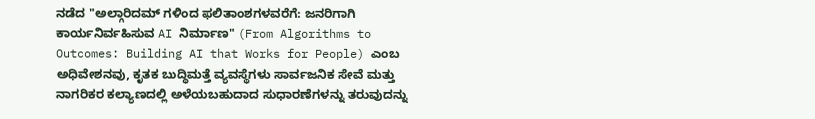ನಡೆದ "ಅಲ್ಗಾರಿದಮ್ ಗಳಿಂದ ಫಲಿತಾಂಶಗಳವರೆಗೆ: ಜನರಿಗಾಗಿ ಕಾರ್ಯನಿರ್ವಹಿಸುವ AI ನಿರ್ಮಾಣ" (From Algorithms to Outcomes: Building AI that Works for People) ಎಂಬ ಅಧಿವೇಶನವು, ಕೃತಕ ಬುದ್ಧಿಮತ್ತೆ ವ್ಯವಸ್ಥೆಗಳು ಸಾರ್ವಜನಿಕ ಸೇವೆ ಮತ್ತು ನಾಗರಿಕರ ಕಲ್ಯಾಣದಲ್ಲಿ ಅಳೆಯಬಹುದಾದ ಸುಧಾರಣೆಗಳನ್ನು ತರುವುದನ್ನು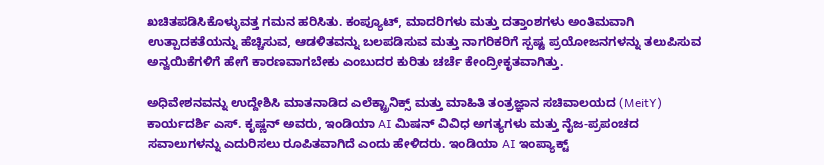ಖಚಿತಪಡಿಸಿಕೊಳ್ಳುವತ್ತ ಗಮನ ಹರಿಸಿತು. ಕಂಪ್ಯೂಟ್, ಮಾದರಿಗಳು ಮತ್ತು ದತ್ತಾಂಶಗಳು ಅಂತಿಮವಾಗಿ ಉತ್ಪಾದಕತೆಯನ್ನು ಹೆಚ್ಚಿಸುವ, ಆಡಳಿತವನ್ನು ಬಲಪಡಿಸುವ ಮತ್ತು ನಾಗರಿಕರಿಗೆ ಸ್ಪಷ್ಟ ಪ್ರಯೋಜನಗಳನ್ನು ತಲುಪಿಸುವ ಅನ್ವಯಿಕೆಗಳಿಗೆ ಹೇಗೆ ಕಾರಣವಾಗಬೇಕು ಎಂಬುದರ ಕುರಿತು ಚರ್ಚೆ ಕೇಂದ್ರೀಕೃತವಾಗಿತ್ತು.

ಅಧಿವೇಶನವನ್ನು ಉದ್ದೇಶಿಸಿ ಮಾತನಾಡಿದ ಎಲೆಕ್ಟ್ರಾನಿಕ್ಸ್ ಮತ್ತು ಮಾಹಿತಿ ತಂತ್ರಜ್ಞಾನ ಸಚಿವಾಲಯದ (MeitY) ಕಾರ್ಯದರ್ಶಿ ಎಸ್. ಕೃಷ್ಣನ್ ಅವರು, ಇಂಡಿಯಾ AI ಮಿಷನ್ ವಿವಿಧ ಅಗತ್ಯಗಳು ಮತ್ತು ನೈಜ-ಪ್ರಪಂಚದ ಸವಾಲುಗಳನ್ನು ಎದುರಿಸಲು ರೂಪಿತವಾಗಿದೆ ಎಂದು ಹೇಳಿದರು. ಇಂಡಿಯಾ AI ಇಂಪ್ಯಾಕ್ಟ್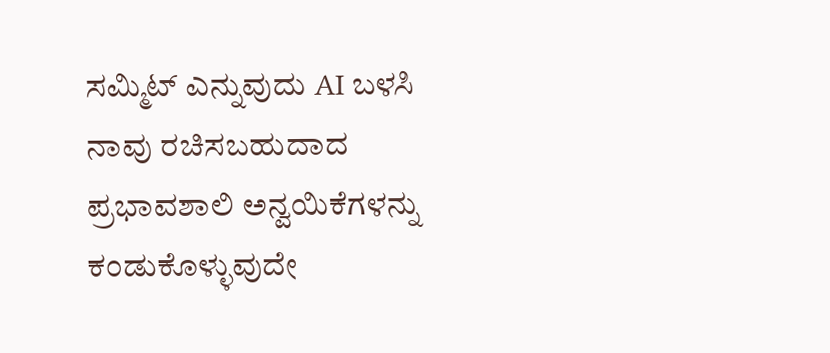ಸಮ್ಮಿಟ್ ಎನ್ನುವುದು AI ಬಳಸಿ ನಾವು ರಚಿಸಬಹುದಾದ ಪ್ರಭಾವಶಾಲಿ ಅನ್ವಯಿಕೆಗಳನ್ನು ಕಂಡುಕೊಳ್ಳುವುದೇ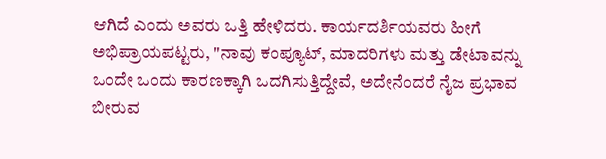ಆಗಿದೆ ಎಂದು ಅವರು ಒತ್ತಿ ಹೇಳಿದರು. ಕಾರ್ಯದರ್ಶಿಯವರು ಹೀಗೆ ಅಭಿಪ್ರಾಯಪಟ್ಟರು, "ನಾವು ಕಂಪ್ಯೂಟ್, ಮಾದರಿಗಳು ಮತ್ತು ಡೇಟಾವನ್ನು ಒಂದೇ ಒಂದು ಕಾರಣಕ್ಕಾಗಿ ಒದಗಿಸುತ್ತಿದ್ದೇವೆ, ಅದೇನೆಂದರೆ ನೈಜ ಪ್ರಭಾವ ಬೀರುವ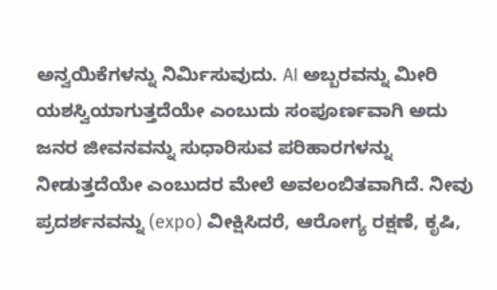ಅನ್ವಯಿಕೆಗಳನ್ನು ನಿರ್ಮಿಸುವುದು. AI ಅಬ್ಬರವನ್ನು ಮೀರಿ ಯಶಸ್ವಿಯಾಗುತ್ತದೆಯೇ ಎಂಬುದು ಸಂಪೂರ್ಣವಾಗಿ ಅದು ಜನರ ಜೀವನವನ್ನು ಸುಧಾರಿಸುವ ಪರಿಹಾರಗಳನ್ನು ನೀಡುತ್ತದೆಯೇ ಎಂಬುದರ ಮೇಲೆ ಅವಲಂಬಿತವಾಗಿದೆ. ನೀವು ಪ್ರದರ್ಶನವನ್ನು (expo) ವೀಕ್ಷಿಸಿದರೆ, ಆರೋಗ್ಯ ರಕ್ಷಣೆ, ಕೃಷಿ,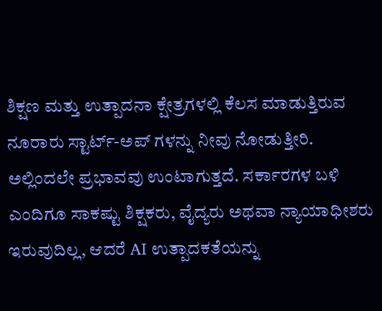ಶಿಕ್ಷಣ ಮತ್ತು ಉತ್ಪಾದನಾ ಕ್ಷೇತ್ರಗಳಲ್ಲಿ ಕೆಲಸ ಮಾಡುತ್ತಿರುವ ನೂರಾರು ಸ್ಟಾರ್ಟ್-ಅಪ್ ಗಳನ್ನು ನೀವು ನೋಡುತ್ತೀರಿ. ಅಲ್ಲಿಂದಲೇ ಪ್ರಭಾವವು ಉಂಟಾಗುತ್ತದೆ. ಸರ್ಕಾರಗಳ ಬಳಿ ಎಂದಿಗೂ ಸಾಕಷ್ಟು ಶಿಕ್ಷಕರು, ವೈದ್ಯರು ಅಥವಾ ನ್ಯಾಯಾಧೀಶರು ಇರುವುದಿಲ್ಲ, ಆದರೆ AI ಉತ್ಪಾದಕತೆಯನ್ನು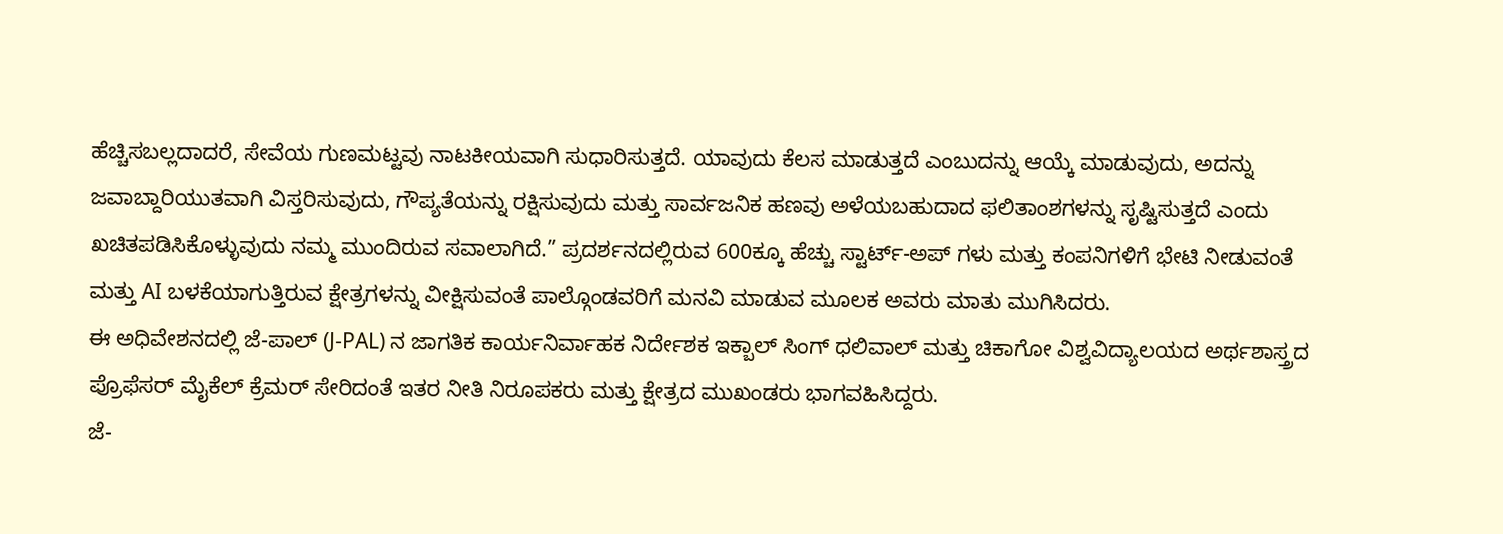ಹೆಚ್ಚಿಸಬಲ್ಲದಾದರೆ, ಸೇವೆಯ ಗುಣಮಟ್ಟವು ನಾಟಕೀಯವಾಗಿ ಸುಧಾರಿಸುತ್ತದೆ. ಯಾವುದು ಕೆಲಸ ಮಾಡುತ್ತದೆ ಎಂಬುದನ್ನು ಆಯ್ಕೆ ಮಾಡುವುದು, ಅದನ್ನು ಜವಾಬ್ದಾರಿಯುತವಾಗಿ ವಿಸ್ತರಿಸುವುದು, ಗೌಪ್ಯತೆಯನ್ನು ರಕ್ಷಿಸುವುದು ಮತ್ತು ಸಾರ್ವಜನಿಕ ಹಣವು ಅಳೆಯಬಹುದಾದ ಫಲಿತಾಂಶಗಳನ್ನು ಸೃಷ್ಟಿಸುತ್ತದೆ ಎಂದು ಖಚಿತಪಡಿಸಿಕೊಳ್ಳುವುದು ನಮ್ಮ ಮುಂದಿರುವ ಸವಾಲಾಗಿದೆ.” ಪ್ರದರ್ಶನದಲ್ಲಿರುವ 600ಕ್ಕೂ ಹೆಚ್ಚು ಸ್ಟಾರ್ಟ್-ಅಪ್ ಗಳು ಮತ್ತು ಕಂಪನಿಗಳಿಗೆ ಭೇಟಿ ನೀಡುವಂತೆ ಮತ್ತು AI ಬಳಕೆಯಾಗುತ್ತಿರುವ ಕ್ಷೇತ್ರಗಳನ್ನು ವೀಕ್ಷಿಸುವಂತೆ ಪಾಲ್ಗೊಂಡವರಿಗೆ ಮನವಿ ಮಾಡುವ ಮೂಲಕ ಅವರು ಮಾತು ಮುಗಿಸಿದರು.
ಈ ಅಧಿವೇಶನದಲ್ಲಿ ಜೆ-ಪಾಲ್ (J-PAL) ನ ಜಾಗತಿಕ ಕಾರ್ಯನಿರ್ವಾಹಕ ನಿರ್ದೇಶಕ ಇಕ್ಬಾಲ್ ಸಿಂಗ್ ಧಲಿವಾಲ್ ಮತ್ತು ಚಿಕಾಗೋ ವಿಶ್ವವಿದ್ಯಾಲಯದ ಅರ್ಥಶಾಸ್ತ್ರದ ಪ್ರೊಫೆಸರ್ ಮೈಕೆಲ್ ಕ್ರೆಮರ್ ಸೇರಿದಂತೆ ಇತರ ನೀತಿ ನಿರೂಪಕರು ಮತ್ತು ಕ್ಷೇತ್ರದ ಮುಖಂಡರು ಭಾಗವಹಿಸಿದ್ದರು.
ಜೆ-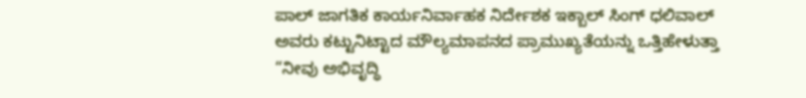ಪಾಲ್ ಜಾಗತಿಕ ಕಾರ್ಯನಿರ್ವಾಹಕ ನಿರ್ದೇಶಕ ಇಕ್ಬಾಲ್ ಸಿಂಗ್ ಧಲಿವಾಲ್ ಅವರು ಕಟ್ಟುನಿಟ್ಟಾದ ಮೌಲ್ಯಮಾಪನದ ಪ್ರಾಮುಖ್ಯತೆಯನ್ನು ಒತ್ತಿಹೇಳುತ್ತಾ “ನೀವು ಅಭಿವೃದ್ಧಿ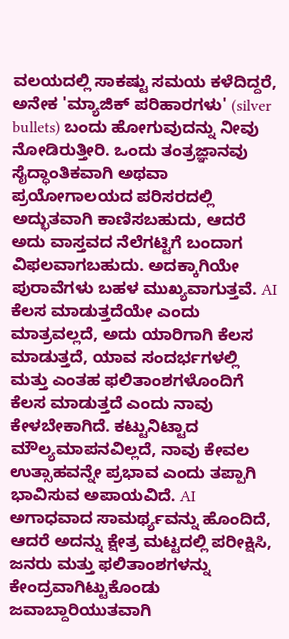ವಲಯದಲ್ಲಿ ಸಾಕಷ್ಟು ಸಮಯ ಕಳೆದಿದ್ದರೆ, ಅನೇಕ 'ಮ್ಯಾಜಿಕ್ ಪರಿಹಾರಗಳು' (silver bullets) ಬಂದು ಹೋಗುವುದನ್ನು ನೀವು ನೋಡಿರುತ್ತೀರಿ. ಒಂದು ತಂತ್ರಜ್ಞಾನವು ಸೈದ್ಧಾಂತಿಕವಾಗಿ ಅಥವಾ ಪ್ರಯೋಗಾಲಯದ ಪರಿಸರದಲ್ಲಿ ಅದ್ಭುತವಾಗಿ ಕಾಣಿಸಬಹುದು, ಆದರೆ ಅದು ವಾಸ್ತವದ ನೆಲೆಗಟ್ಟಿಗೆ ಬಂದಾಗ ವಿಫಲವಾಗಬಹುದು. ಅದಕ್ಕಾಗಿಯೇ ಪುರಾವೆಗಳು ಬಹಳ ಮುಖ್ಯವಾಗುತ್ತವೆ. AI ಕೆಲಸ ಮಾಡುತ್ತದೆಯೇ ಎಂದು ಮಾತ್ರವಲ್ಲದೆ, ಅದು ಯಾರಿಗಾಗಿ ಕೆಲಸ ಮಾಡುತ್ತದೆ, ಯಾವ ಸಂದರ್ಭಗಳಲ್ಲಿ ಮತ್ತು ಎಂತಹ ಫಲಿತಾಂಶಗಳೊಂದಿಗೆ ಕೆಲಸ ಮಾಡುತ್ತದೆ ಎಂದು ನಾವು ಕೇಳಬೇಕಾಗಿದೆ. ಕಟ್ಟುನಿಟ್ಟಾದ ಮೌಲ್ಯಮಾಪನವಿಲ್ಲದೆ, ನಾವು ಕೇವಲ ಉತ್ಸಾಹವನ್ನೇ ಪ್ರಭಾವ ಎಂದು ತಪ್ಪಾಗಿ ಭಾವಿಸುವ ಅಪಾಯವಿದೆ. AI ಅಗಾಧವಾದ ಸಾಮರ್ಥ್ಯವನ್ನು ಹೊಂದಿದೆ, ಆದರೆ ಅದನ್ನು ಕ್ಷೇತ್ರ ಮಟ್ಟದಲ್ಲಿ ಪರೀಕ್ಷಿಸಿ, ಜನರು ಮತ್ತು ಫಲಿತಾಂಶಗಳನ್ನು ಕೇಂದ್ರವಾಗಿಟ್ಟುಕೊಂಡು ಜವಾಬ್ದಾರಿಯುತವಾಗಿ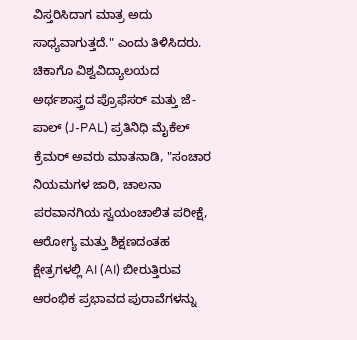ವಿಸ್ತರಿಸಿದಾಗ ಮಾತ್ರ ಅದು ಸಾಧ್ಯವಾಗುತ್ತದೆ." ಎಂದು ತಿಳಿಸಿದರು.
ಚಿಕಾಗೊ ವಿಶ್ವವಿದ್ಯಾಲಯದ ಅರ್ಥಶಾಸ್ತ್ರದ ಪ್ರೊಫೆಸರ್ ಮತ್ತು ಜೆ-ಪಾಲ್ (J-PAL) ಪ್ರತಿನಿಧಿ ಮೈಕೆಲ್ ಕ್ರೆಮರ್ ಅವರು ಮಾತನಾಡಿ, "ಸಂಚಾರ ನಿಯಮಗಳ ಜಾರಿ, ಚಾಲನಾ ಪರವಾನಗಿಯ ಸ್ವಯಂಚಾಲಿತ ಪರೀಕ್ಷೆ, ಆರೋಗ್ಯ ಮತ್ತು ಶಿಕ್ಷಣದಂತಹ ಕ್ಷೇತ್ರಗಳಲ್ಲಿ AI (AI) ಬೀರುತ್ತಿರುವ ಆರಂಭಿಕ ಪ್ರಭಾವದ ಪುರಾವೆಗಳನ್ನು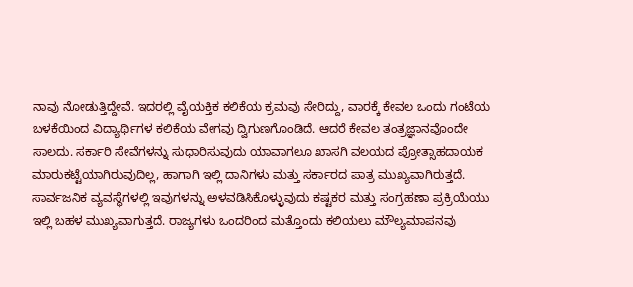ನಾವು ನೋಡುತ್ತಿದ್ದೇವೆ. ಇದರಲ್ಲಿ ವೈಯಕ್ತಿಕ ಕಲಿಕೆಯ ಕ್ರಮವು ಸೇರಿದ್ದು, ವಾರಕ್ಕೆ ಕೇವಲ ಒಂದು ಗಂಟೆಯ ಬಳಕೆಯಿಂದ ವಿದ್ಯಾರ್ಥಿಗಳ ಕಲಿಕೆಯ ವೇಗವು ದ್ವಿಗುಣಗೊಂಡಿದೆ. ಆದರೆ ಕೇವಲ ತಂತ್ರಜ್ಞಾನವೊಂದೇ ಸಾಲದು. ಸರ್ಕಾರಿ ಸೇವೆಗಳನ್ನು ಸುಧಾರಿಸುವುದು ಯಾವಾಗಲೂ ಖಾಸಗಿ ವಲಯದ ಪ್ರೋತ್ಸಾಹದಾಯಕ ಮಾರುಕಟ್ಟೆಯಾಗಿರುವುದಿಲ್ಲ, ಹಾಗಾಗಿ ಇಲ್ಲಿ ದಾನಿಗಳು ಮತ್ತು ಸರ್ಕಾರದ ಪಾತ್ರ ಮುಖ್ಯವಾಗಿರುತ್ತದೆ. ಸಾರ್ವಜನಿಕ ವ್ಯವಸ್ಥೆಗಳಲ್ಲಿ ಇವುಗಳನ್ನು ಅಳವಡಿಸಿಕೊಳ್ಳುವುದು ಕಷ್ಟಕರ ಮತ್ತು ಸಂಗ್ರಹಣಾ ಪ್ರಕ್ರಿಯೆಯು ಇಲ್ಲಿ ಬಹಳ ಮುಖ್ಯವಾಗುತ್ತದೆ. ರಾಜ್ಯಗಳು ಒಂದರಿಂದ ಮತ್ತೊಂದು ಕಲಿಯಲು ಮೌಲ್ಯಮಾಪನವು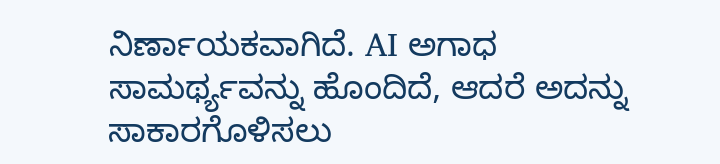ನಿರ್ಣಾಯಕವಾಗಿದೆ. AI ಅಗಾಧ ಸಾಮರ್ಥ್ಯವನ್ನು ಹೊಂದಿದೆ, ಆದರೆ ಅದನ್ನು ಸಾಕಾರಗೊಳಿಸಲು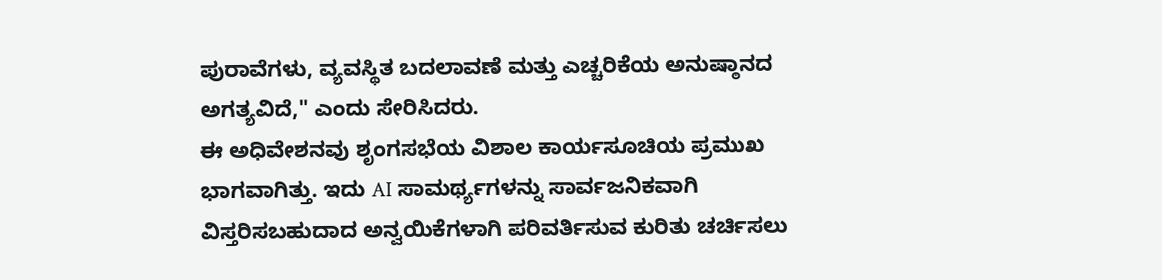ಪುರಾವೆಗಳು, ವ್ಯವಸ್ಥಿತ ಬದಲಾವಣೆ ಮತ್ತು ಎಚ್ಚರಿಕೆಯ ಅನುಷ್ಠಾನದ ಅಗತ್ಯವಿದೆ," ಎಂದು ಸೇರಿಸಿದರು.
ಈ ಅಧಿವೇಶನವು ಶೃಂಗಸಭೆಯ ವಿಶಾಲ ಕಾರ್ಯಸೂಚಿಯ ಪ್ರಮುಖ ಭಾಗವಾಗಿತ್ತು. ಇದು AI ಸಾಮರ್ಥ್ಯಗಳನ್ನು ಸಾರ್ವಜನಿಕವಾಗಿ ವಿಸ್ತರಿಸಬಹುದಾದ ಅನ್ವಯಿಕೆಗಳಾಗಿ ಪರಿವರ್ತಿಸುವ ಕುರಿತು ಚರ್ಚಿಸಲು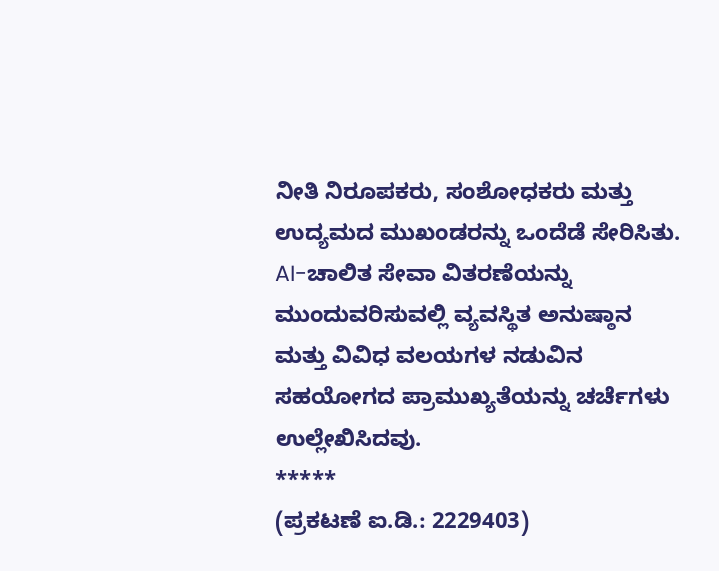ನೀತಿ ನಿರೂಪಕರು, ಸಂಶೋಧಕರು ಮತ್ತು ಉದ್ಯಮದ ಮುಖಂಡರನ್ನು ಒಂದೆಡೆ ಸೇರಿಸಿತು. AI-ಚಾಲಿತ ಸೇವಾ ವಿತರಣೆಯನ್ನು ಮುಂದುವರಿಸುವಲ್ಲಿ ವ್ಯವಸ್ಥಿತ ಅನುಷ್ಠಾನ ಮತ್ತು ವಿವಿಧ ವಲಯಗಳ ನಡುವಿನ ಸಹಯೋಗದ ಪ್ರಾಮುಖ್ಯತೆಯನ್ನು ಚರ್ಚೆಗಳು ಉಲ್ಲೇಖಿಸಿದವು.
*****
(ಪ್ರಕಟಣೆ ಐ.ಡಿ.: 2229403)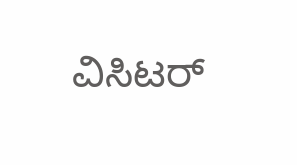ವಿಸಿಟರ್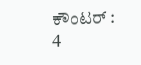ಕೌಂಟರ್ : 4